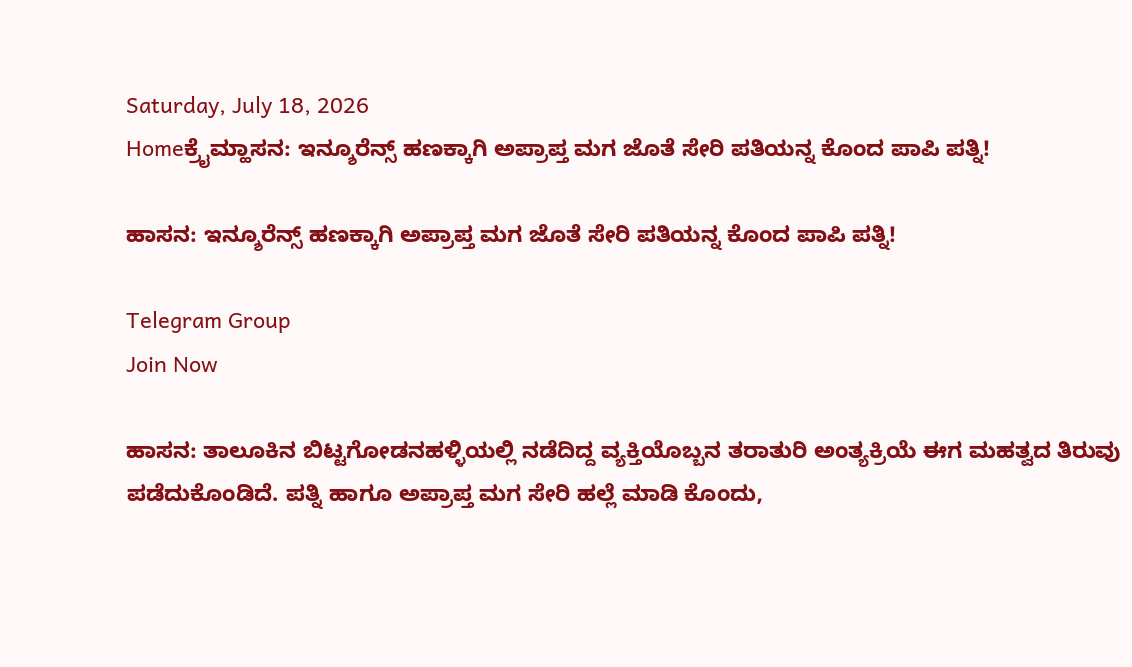Saturday, July 18, 2026
Homeಕ್ರೈಮ್ಹಾಸನ: ಇನ್ಶೂರೆನ್ಸ್‌ ಹಣಕ್ಕಾಗಿ ಅಪ್ರಾಪ್ತ ಮಗ ಜೊತೆ ಸೇರಿ ಪತಿಯನ್ನ ಕೊಂದ ಪಾಪಿ ಪತ್ನಿ!

ಹಾಸನ: ಇನ್ಶೂರೆನ್ಸ್‌ ಹಣಕ್ಕಾಗಿ ಅಪ್ರಾಪ್ತ ಮಗ ಜೊತೆ ಸೇರಿ ಪತಿಯನ್ನ ಕೊಂದ ಪಾಪಿ ಪತ್ನಿ!

Telegram Group
Join Now

ಹಾಸನ: ತಾಲೂಕಿನ ಬಿಟ್ಟಗೋಡನಹಳ್ಳಿಯಲ್ಲಿ ನಡೆದಿದ್ದ ವ್ಯಕ್ತಿಯೊಬ್ಬನ ತರಾತುರಿ ಅಂತ್ಯಕ್ರಿಯೆ ಈಗ ಮಹತ್ವದ ತಿರುವು ಪಡೆದುಕೊಂಡಿದೆ. ಪತ್ನಿ ಹಾಗೂ ಅಪ್ರಾಪ್ತ ಮಗ ಸೇರಿ ಹಲ್ಲೆ ಮಾಡಿ ಕೊಂದು,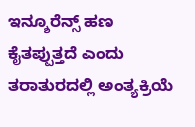ಇನ್ಶೂರೆನ್ಸ್‌ ಹಣ ಕೈತಪ್ಪುತ್ತದೆ ಎಂದು ತರಾತುರದಲ್ಲಿ ಅಂತ್ಯಕ್ರಿಯೆ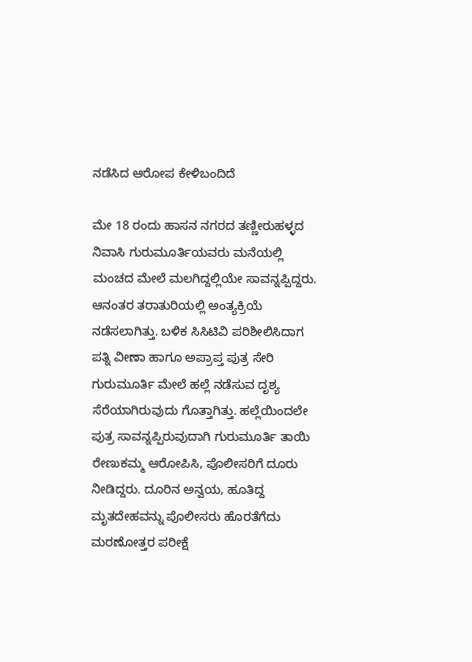ನಡೆಸಿದ ಆರೋಪ ಕೇಳಿಬಂದಿದೆ

ಮೇ 18 ರಂದು ಹಾಸನ ನಗರದ ತಣ್ಣೀರುಹಳ್ಳದ ನಿವಾಸಿ ಗುರುಮೂರ್ತಿಯವರು ಮನೆಯಲ್ಲಿ ಮಂಚದ ಮೇಲೆ ಮಲಗಿದ್ದಲ್ಲಿಯೇ ಸಾವನ್ನಪ್ಪಿದ್ದರು. ಆನಂತರ ತರಾತುರಿಯಲ್ಲಿ ಅಂತ್ಯಕ್ರಿಯೆ ನಡೆಸಲಾಗಿತ್ತು. ಬಳಿಕ ಸಿಸಿಟಿವಿ ಪರಿಶೀಲಿಸಿದಾಗ ಪತ್ನಿ ವೀಣಾ ಹಾಗೂ ಅಪ್ರಾಪ್ತ ಪುತ್ರ ಸೇರಿ ಗುರುಮೂರ್ತಿ ಮೇಲೆ ಹಲ್ಲೆ ನಡೆಸುವ ದೃಶ್ಯ ಸೆರೆಯಾಗಿರುವುದು ಗೊತ್ತಾಗಿತ್ತು. ಹಲ್ಲೆಯಿಂದಲೇ ಪುತ್ರ ಸಾವನ್ನಪ್ಪಿರುವುದಾಗಿ ಗುರುಮೂರ್ತಿ ತಾಯಿ ರೇಣುಕಮ್ಮ ಆರೋಪಿಸಿ, ಪೊಲೀಸರಿಗೆ ದೂರು ನೀಡಿದ್ದರು. ದೂರಿನ ಅನ್ವಯ, ಹೂತಿದ್ದ ಮೃತದೇಹವನ್ನು ಪೊಲೀಸರು ಹೊರತೆಗೆದು ಮರಣೋತ್ತರ ಪರೀಕ್ಷೆ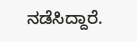ನಡೆಸಿದ್ದಾರೆ.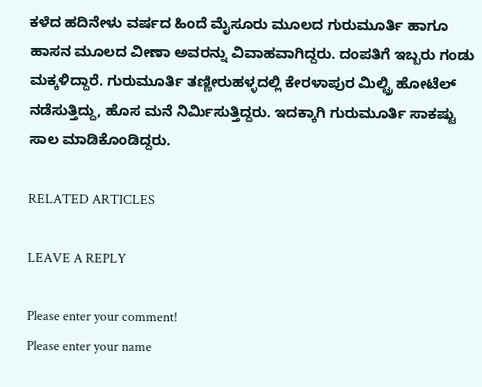ಕಳೆದ ಹದಿನೇಳು ವರ್ಷದ ಹಿಂದೆ ಮೈಸೂರು ಮೂಲದ ಗುರುಮೂರ್ತಿ ಹಾಗೂ ಹಾಸನ ಮೂಲದ ವೀಣಾ ಅವರನ್ನು ವಿವಾಹವಾಗಿದ್ದರು. ದಂಪತಿಗೆ ಇಬ್ಬರು ಗಂಡು ಮಕ್ಕಳಿದ್ದಾರೆ. ಗುರುಮೂರ್ತಿ ತಣ್ಣೀರುಹಳ್ಳದಲ್ಲಿ ಕೇರಳಾಪುರ ಮಿಲ್ಟ್ರಿ ಹೋಟೆಲ್ ನಡೆಸುತ್ತಿದ್ದು, ಹೊಸ ಮನೆ ನಿರ್ಮಿಸುತ್ತಿದ್ದರು. ಇದಕ್ಕಾಗಿ ಗುರುಮೂರ್ತಿ ಸಾಕಷ್ಟು ಸಾಲ ಮಾಡಿಕೊಂಡಿದ್ದರು.

RELATED ARTICLES

LEAVE A REPLY

Please enter your comment!
Please enter your name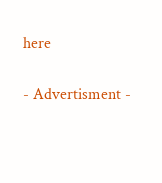here

- Advertisment -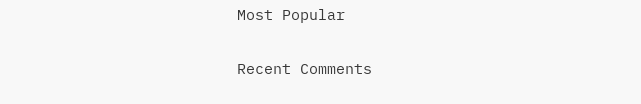Most Popular

Recent Comments